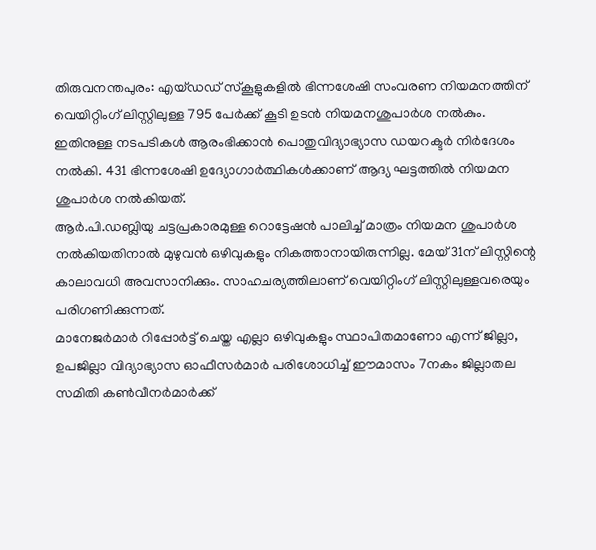തിരുവനന്തപുരം: എയ്ഡഡ് സ്കൂളുകളിൽ ഭിന്നശേഷി സംവരണ നിയമനത്തിന് വെയിറ്റിംഗ് ലിസ്റ്റിലുള്ള 795 പേർക്ക് കൂടി ഉടൻ നിയമനശുപാർശ നൽകും. ഇതിനുള്ള നടപടികൾ ആരംഭിക്കാൻ പൊതുവിദ്യാഭ്യാസ ഡയറക്ടർ നിർദേശം നൽകി. 431 ഭിന്നശേഷി ഉദ്യോഗാർത്ഥികൾക്കാണ് ആദ്യ ഘട്ടത്തിൽ നിയമന ശുപാർശ നൽകിയത്.
ആർ.പി.ഡബ്ലിയു ചട്ടപ്രകാരമുള്ള റൊട്ടേഷൻ പാലിച്ച് മാത്രം നിയമന ശുപാർശ നൽകിയതിനാൽ മുഴുവൻ ഒഴിവുകളും നികത്താനായിരുന്നില്ല. മേയ് 31ന് ലിസ്റ്റിന്റെ കാലാവധി അവസാനിക്കും. സാഹചര്യത്തിലാണ് വെയിറ്റിംഗ് ലിസ്റ്റിലുള്ളവരെയും പരിഗണിക്കുന്നത്.
മാനേജർമാർ റിപ്പോർട്ട് ചെയ്ത എല്ലാ ഒഴിവുകളും സ്ഥാപിതമാണോ എന്ന് ജില്ലാ, ഉപജില്ലാ വിദ്യാഭ്യാസ ഓഫീസർമാർ പരിശോധിച്ച് ഈമാസം 7നകം ജില്ലാതല സമിതി കൺവീനർമാർക്ക്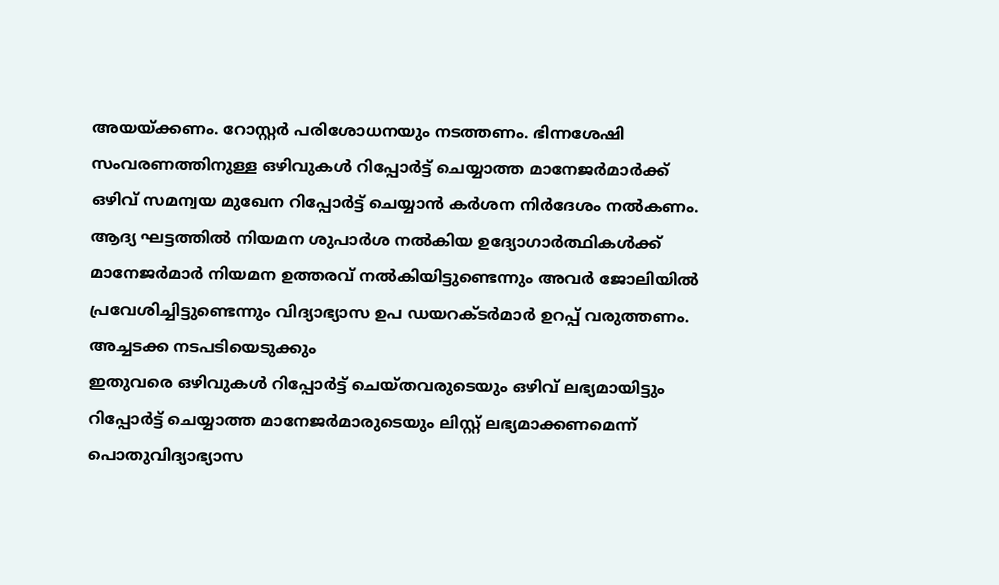അയയ്ക്കണം. റോസ്റ്റർ പരിശോധനയും നടത്തണം. ഭിന്നശേഷി സംവരണത്തിനുള്ള ഒഴിവുകൾ റിപ്പോർട്ട് ചെയ്യാത്ത മാനേജർമാർക്ക് ഒഴിവ് സമന്വയ മുഖേന റിപ്പോർട്ട് ചെയ്യാൻ കർശന നിർദേശം നൽകണം. ആദ്യ ഘട്ടത്തിൽ നിയമന ശുപാർശ നൽകിയ ഉദ്യോഗാർത്ഥികൾക്ക് മാനേജർമാർ നിയമന ഉത്തരവ് നൽകിയിട്ടുണ്ടെന്നും അവർ ജോലിയിൽ പ്രവേശിച്ചിട്ടുണ്ടെന്നും വിദ്യാഭ്യാസ ഉപ ഡയറക്ടർമാർ ഉറപ്പ് വരുത്തണം.
അച്ചടക്ക നടപടിയെടുക്കും
ഇതുവരെ ഒഴിവുകൾ റിപ്പോർട്ട് ചെയ്തവരുടെയും ഒഴിവ് ലഭ്യമായിട്ടും റിപ്പോർട്ട് ചെയ്യാത്ത മാനേജർമാരുടെയും ലിസ്റ്റ് ലഭ്യമാക്കണമെന്ന് പൊതുവിദ്യാഭ്യാസ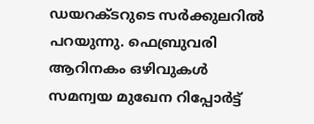ഡയറക്ടറുടെ സർക്കുലറിൽ പറയുന്നു. ഫെബ്രുവരി ആറിനകം ഒഴിവുകൾ സമന്വയ മുഖേന റിപ്പോർട്ട്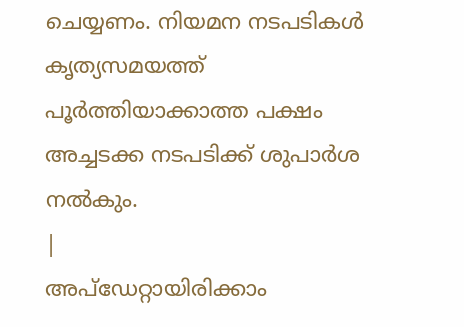ചെയ്യണം. നിയമന നടപടികൾ കൃത്യസമയത്ത് പൂർത്തിയാക്കാത്ത പക്ഷം അച്ചടക്ക നടപടിക്ക് ശുപാർശ നൽകും.
|
അപ്ഡേറ്റായിരിക്കാം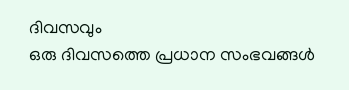ദിവസവും
ഒരു ദിവസത്തെ പ്രധാന സംഭവങ്ങൾ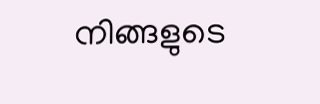നിങ്ങളുടെ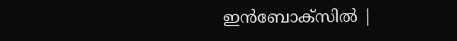ഇൻബോക്സിൽ |